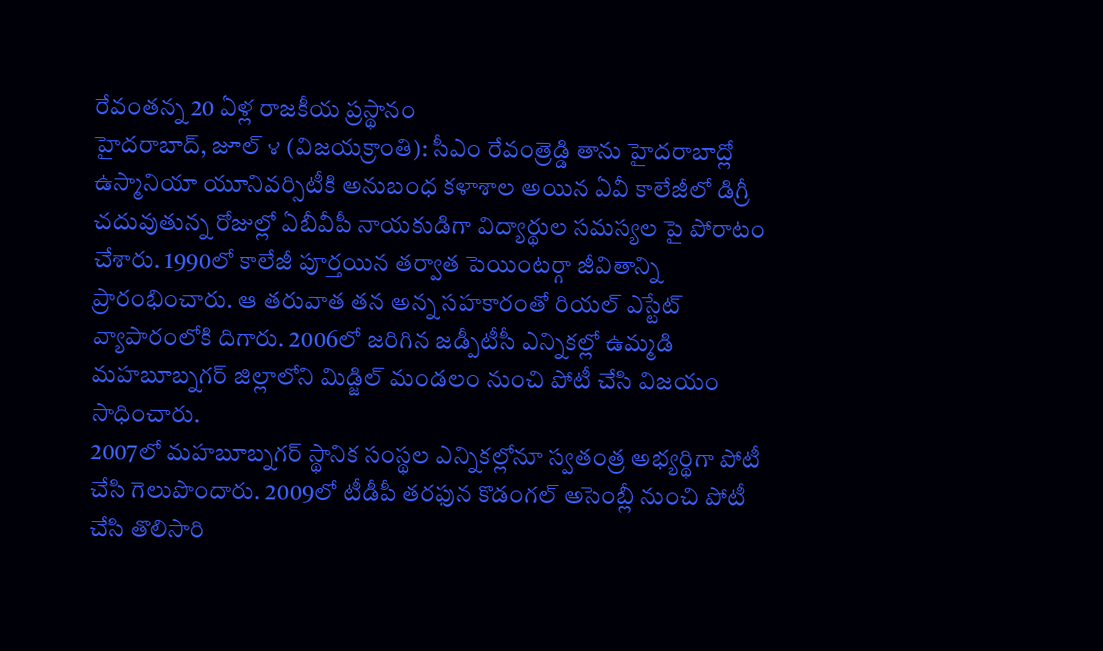రేవంతన్న 20 ఏళ్ల రాజకీయ ప్రస్థానం
హైదరాబాద్, జూల్ ౪ (విజయక్రాంతి): సీఎం రేవంత్రెడ్డి తాను హైదరాబాద్లో ఉస్మానియా యూనివర్సిటీకి అనుబంధ కళాశాల అయిన ఏవీ కాలేజీలో డిగ్రీ చదువుతున్న రోజుల్లో ఏబీవీపీ నాయకుడిగా విద్యార్థుల సమస్యల పై పోరాటం చేశారు. 1990లో కాలేజీ పూర్తయిన తర్వాత పెయింటర్గా జీవితాన్ని ప్రారంభించారు. ఆ తరువాత తన అన్న సహకారంతో రియల్ ఎస్టేట్ వ్యాపారంలోకి దిగారు. 2006లో జరిగిన జడ్పీటీసీ ఎన్నికల్లో ఉమ్మడి మహబూబ్నగర్ జిల్లాలోని మిడ్జిల్ మండలం నుంచి పోటీ చేసి విజయం సాధించారు.
2007లో మహబూబ్నగర్ స్థానిక సంస్థల ఎన్నికల్లోనూ స్వతంత్ర అభ్యర్థిగా పోటీ చేసి గెలుపొందారు. 2009లో టీడీపీ తరఫున కొడంగల్ అసెంబ్లీ నుంచి పోటీ చేసి తొలిసారి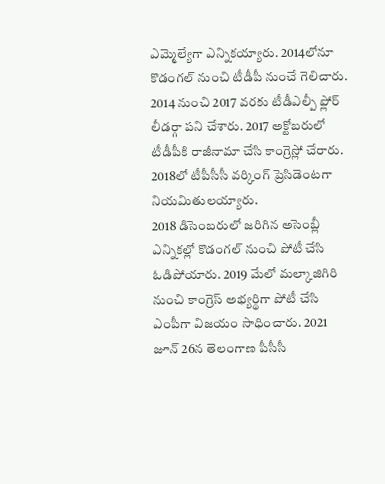ఎమ్మెల్యేగా ఎన్నికయ్యారు. 2014లోనూ కొడంగల్ నుంచి టీడీపీ నుంచే గెలిచారు. 2014 నుంచి 2017 వరకు టీడీఎల్పీ ఫ్లోర్ లీడర్గా పని చేశారు. 2017 అక్టోబరులో టీడీపీకి రాజీనామా చేసి కాంగ్రెస్లో చేరారు. 2018లో టీపీసీసీ వర్కింగ్ ప్రెసిడెంటగా నియమితులయ్యారు.
2018 డిసెంబరులో జరిగిన అసెంబ్లీ ఎన్నికల్లో కొడంగల్ నుంచి పోటీ చేసి ఓడిపోయారు. 2019 మేలో మల్కాజిగిరి నుంచి కాంగ్రెస్ అభ్యర్థిగా పోటీ చేసి ఎంపీగా విజయం సాధించారు. 2021 జూన్ 26న తెలంగాణ పీసీసీ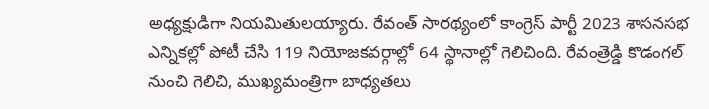అధ్యక్షుడిగా నియమితులయ్యారు. రేవంత్ సారథ్యంలో కాంగ్రెస్ పార్టీ 2023 శాసనసభ ఎన్నికల్లో పోటీ చేసి 119 నియోజకవర్గాల్లో 64 స్థానాల్లో గెలిచింది. రేవంత్రెడ్డి కొడంగల్ నుంచి గెలిచి, ముఖ్యమంత్రిగా బాధ్యతలు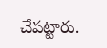చేపట్టారు.